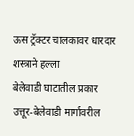ऊस ट्रॅक्टर चालकावर धारदार शस्त्राने हल्ला
बेलेवाडी घाटातील प्रकार
उत्तूर-बेलेवाडी मार्गावरील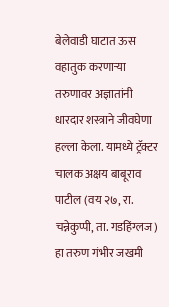बेलेवाडी घाटात ऊस वहातुक करणाऱ्या तरुणावर अज्ञातांनी धारदार शस्त्राने जीवघेणा हल्ला केला. यामध्ये ट्रॅक्टर चालक अक्षय बाबूराव पाटील (वय २७, रा. चन्नेकुप्पी, ता. गडहिंग्लज) हा तरुण गंभीर जखमी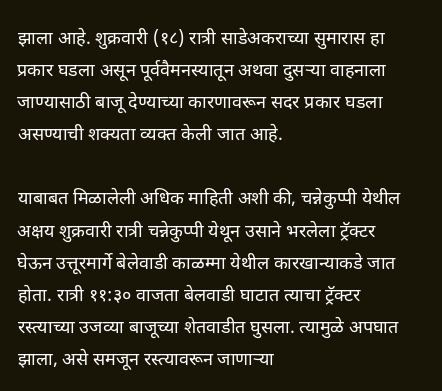झाला आहे. शुक्रवारी (१८) रात्री साडेअकराच्या सुमारास हा प्रकार घडला असून पूर्ववैमनस्यातून अथवा दुसऱ्या वाहनाला जाण्यासाठी बाजू देण्याच्या कारणावरून सदर प्रकार घडला असण्याची शक्यता व्यक्त केली जात आहे.

याबाबत मिळालेली अधिक माहिती अशी की, चन्नेकुप्पी येथील अक्षय शुक्रवारी रात्री चन्नेकुप्पी येथून उसाने भरलेला ट्रॅक्टर घेऊन उत्तूरमार्गे बेलेवाडी काळम्मा येथील कारखान्याकडे जात होता. रात्री ११:३० वाजता बेलवाडी घाटात त्याचा ट्रॅक्टर रस्त्याच्या उजव्या बाजूच्या शेतवाडीत घुसला. त्यामुळे अपघात झाला, असे समजून रस्त्यावरून जाणाऱ्या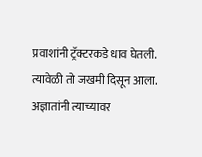प्रवाशांनी ट्रॅक्टरकडे धाव घेतली. त्यावेळी तो जखमी दिसून आला. अज्ञातांनी त्याच्यावर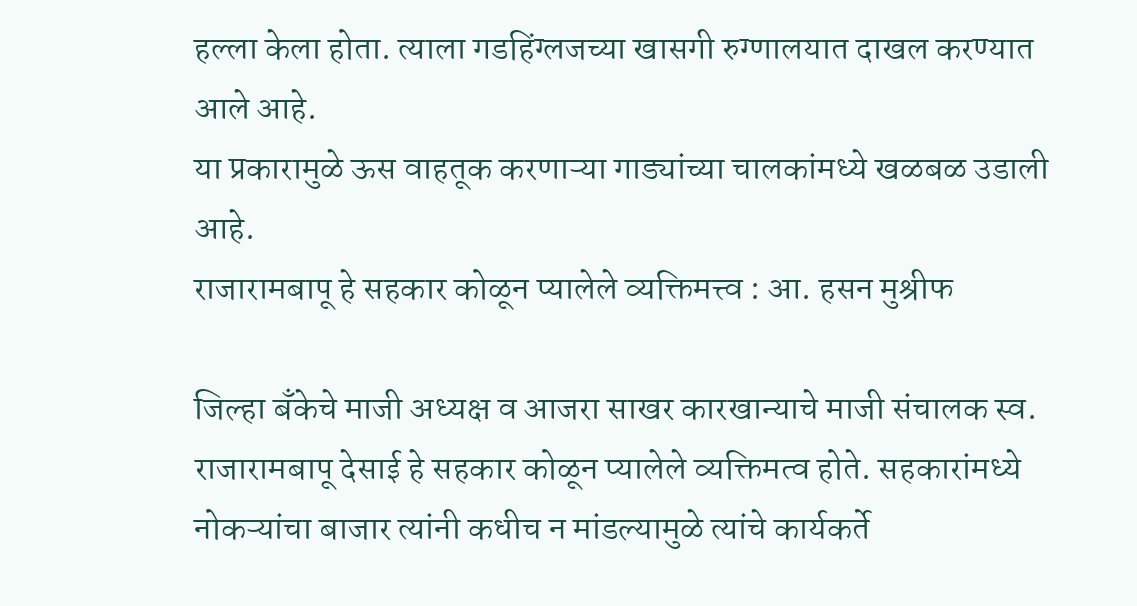हल्ला केला होता. त्याला गडहिंग्लजच्या खासगी रुग्णालयात दाखल करण्यात आले आहे.
या प्रकारामुळे ऊस वाहतूक करणाऱ्या गाड्यांच्या चालकांमध्ये खळबळ उडाली आहे.
राजारामबापू हे सहकार कोळून प्यालेले व्यक्तिमत्त्व : आ. हसन मुश्रीफ

जिल्हा बँकेचे माजी अध्यक्ष व आजरा साखर कारखान्याचे माजी संचालक स्व. राजारामबापू देसाई हे सहकार कोळून प्यालेले व्यक्तिमत्व होते. सहकारांमध्ये नोकऱ्यांचा बाजार त्यांनी कधीच न मांडल्यामुळे त्यांचे कार्यकर्ते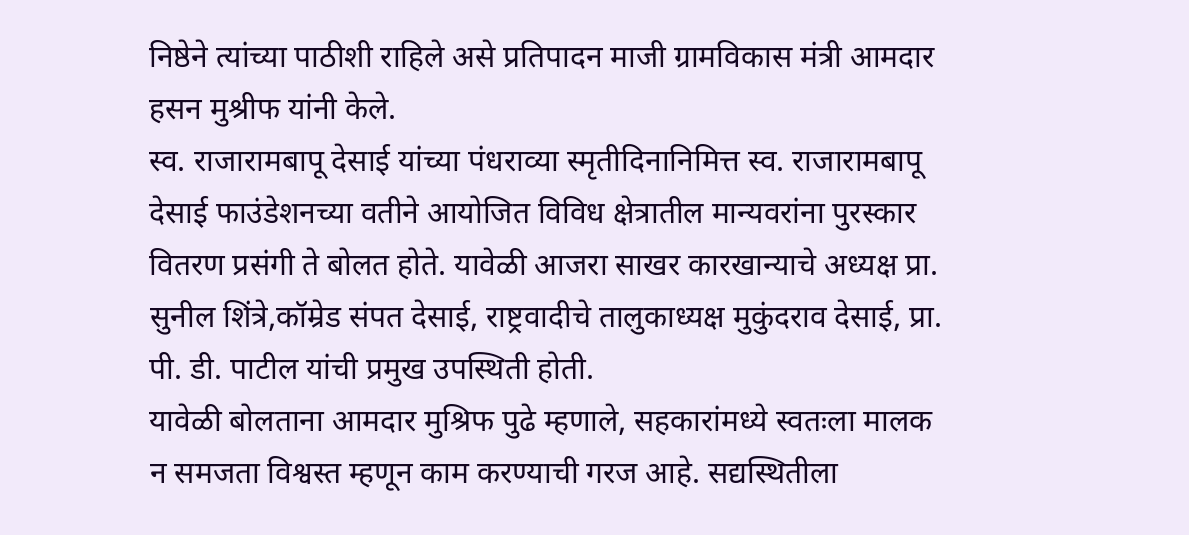निष्ठेने त्यांच्या पाठीशी राहिले असे प्रतिपादन माजी ग्रामविकास मंत्री आमदार हसन मुश्रीफ यांनी केले.
स्व. राजारामबापू देसाई यांच्या पंधराव्या स्मृतीदिनानिमित्त स्व. राजारामबापू देसाई फाउंडेशनच्या वतीने आयोजित विविध क्षेत्रातील मान्यवरांना पुरस्कार वितरण प्रसंगी ते बोलत होते. यावेळी आजरा साखर कारखान्याचे अध्यक्ष प्रा. सुनील शिंत्रे,कॉम्रेड संपत देसाई, राष्ट्रवादीचे तालुकाध्यक्ष मुकुंदराव देसाई, प्रा. पी. डी. पाटील यांची प्रमुख उपस्थिती होती.
यावेळी बोलताना आमदार मुश्रिफ पुढे म्हणाले, सहकारांमध्ये स्वतःला मालक न समजता विश्वस्त म्हणून काम करण्याची गरज आहे. सद्यस्थितीला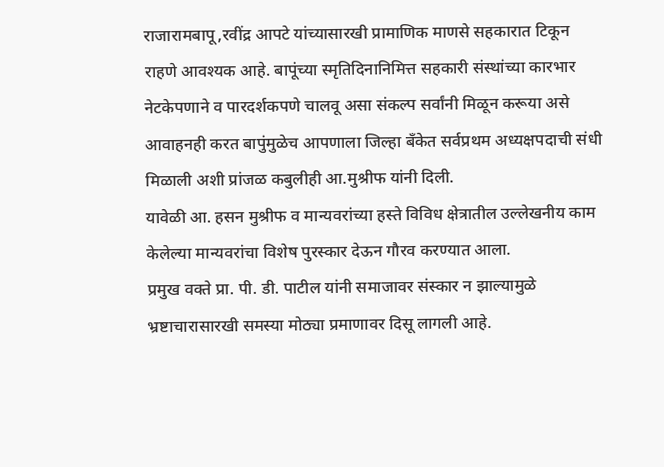राजारामबापू,रवींद्र आपटे यांच्यासारखी प्रामाणिक माणसे सहकारात टिकून राहणे आवश्यक आहे. बापूंच्या स्मृतिदिनानिमित्त सहकारी संस्थांच्या कारभार नेटकेपणाने व पारदर्शकपणे चालवू असा संकल्प सर्वांनी मिळून करूया असे आवाहनही करत बापुंमुळेच आपणाला जिल्हा बँकेत सर्वप्रथम अध्यक्षपदाची संधी मिळाली अशी प्रांजळ कबुलीही आ.मुश्रीफ यांनी दिली.
यावेळी आ. हसन मुश्रीफ व मान्यवरांच्या हस्ते विविध क्षेत्रातील उल्लेखनीय काम केलेल्या मान्यवरांचा विशेष पुरस्कार देऊन गौरव करण्यात आला.
प्रमुख वक्ते प्रा. पी. डी. पाटील यांनी समाजावर संस्कार न झाल्यामुळे भ्रष्टाचारासारखी समस्या मोठ्या प्रमाणावर दिसू लागली आहे.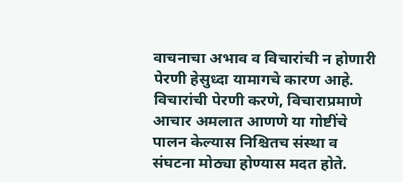वाचनाचा अभाव व विचारांची न होणारी पेरणी हेसुध्दा यामागचे कारण आहे. विचारांची पेरणी करणे, विचाराप्रमाणे आचार अमलात आणणे या गोष्टींचे पालन केल्यास निश्चितच संस्था व संघटना मोठ्या होण्यास मदत होते.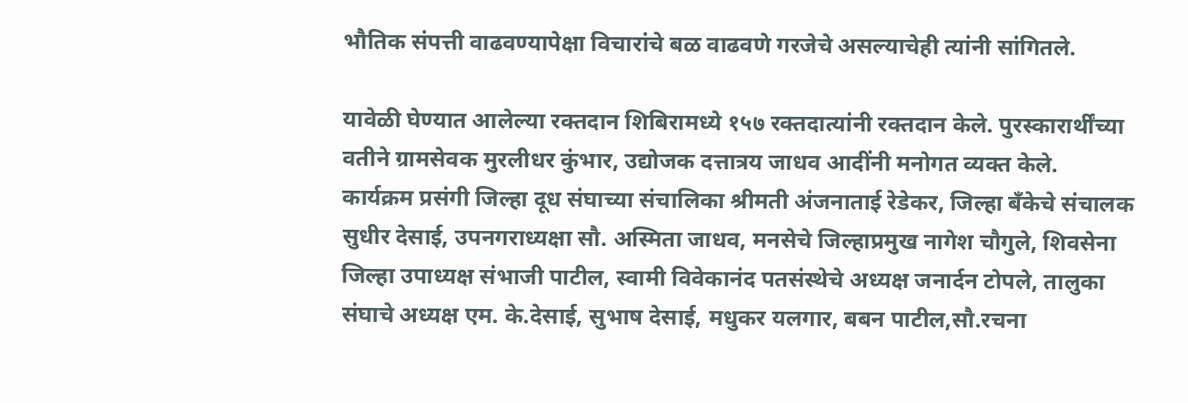भौतिक संपत्ती वाढवण्यापेक्षा विचारांचे बळ वाढवणे गरजेचे असल्याचेही त्यांनी सांगितले.

यावेळी घेण्यात आलेल्या रक्तदान शिबिरामध्ये १५७ रक्तदात्यांनी रक्तदान केले. पुरस्कारार्थींच्या वतीने ग्रामसेवक मुरलीधर कुंभार, उद्योजक दत्तात्रय जाधव आदींनी मनोगत व्यक्त केले.
कार्यक्रम प्रसंगी जिल्हा दूध संघाच्या संचालिका श्रीमती अंजनाताई रेडेकर, जिल्हा बँकेचे संचालक सुधीर देसाई, उपनगराध्यक्षा सौ. अस्मिता जाधव, मनसेचे जिल्हाप्रमुख नागेश चौगुले, शिवसेना जिल्हा उपाध्यक्ष संभाजी पाटील, स्वामी विवेकानंद पतसंस्थेचे अध्यक्ष जनार्दन टोपले, तालुका संघाचे अध्यक्ष एम. के.देसाई, सुभाष देसाई, मधुकर यलगार, बबन पाटील,सौ.रचना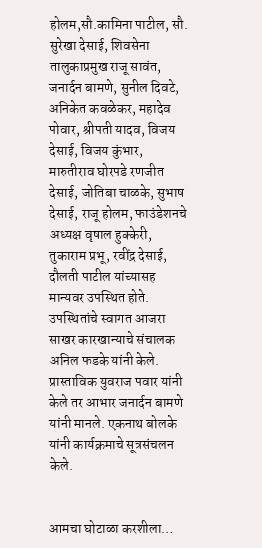होलम,सौ.कामिना पाटील, सौ. सुरेखा देसाई, शिवसेना तालुकाप्रमुख राजू सावंत, जनार्दन बामणे, सुनील दिवटे, अनिकेत कवळेकर, महादेव पोवार, श्रीपती यादव, विजय देसाई, विजय कुंभार, मारुतीराव घोरपडे रणजीत देसाई, जोतिबा चाळके, सुभाष देसाई, राजू होलम, फाउंडेशनचे अध्यक्ष वृषाल हुक्केरी, तुकाराम प्रभू, रवींद्र देसाई, दौलती पाटील यांच्यासह मान्यवर उपस्थित होते.
उपस्थितांचे स्वागत आजरा साखर कारखान्याचे संचालक अनिल फडके यांनी केले. प्रास्ताविक युवराज पवार यांनी केले तर आभार जनार्दन बामणे यांनी मानले. एकनाथ बोलके यांनी कार्यक्रमाचे सूत्रसंचलन केले.


आमचा घोटाळा करशीला…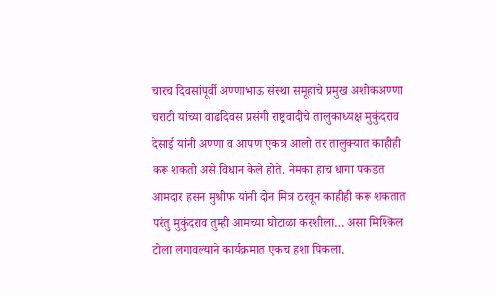चारच दिवसांपूर्वी अण्णाभाऊ संस्था समूहाचे प्रमुख अशोकअण्णा चराटी यांच्या वाढदिवस प्रसंगी राष्ट्रवादीचे तालुकाध्यक्ष मुकुंदराव देसाई यांनी अण्णा व आपण एकत्र आलो तर तालुक्यात काहीही करू शकतो असे विधान केले होते. नेमका हाच धागा पकडत आमदार हसन मुश्रीफ यांनी दोन मित्र ठरवून काहीही करू शकतात परंतु मुकुंदराव तुम्ही आमच्या घोटाळा करशीला… असा मिश्किल टोला लगावल्याने कार्यक्रमात एकच हशा पिकला.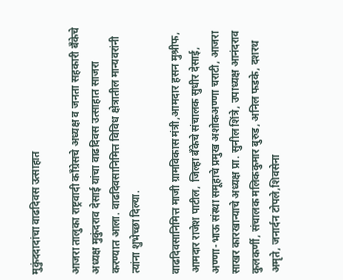मुकुंददादांचा वाढदिवस उत्साहात

आजरा तालुका राष्ट्रवादी काँग्रेसचे अध्यक्ष व जनता सहकारी बँकेचे अध्यक्ष मुकुंदराव देसाई यांचा वाढदिवस उत्साहात साजरा करण्यात आला. वाढदिवसानिमित्त विविध क्षेत्रातील मान्यवरांनी त्यांना शुभेच्छा दिल्या.

वाढदिवसानिमित्त माजी ग्रामविकास मंत्री,आमदार हसन मुश्रीफ, आमदार राजेश पाटील, जिल्हा बँकेचे संचालक सुधीर देसाई, अण्णा-भाऊ संस्था समूहाचे प्रमुख अशोकअण्णा चराटी, आजरा साखर कारखान्याचे अध्यक्ष प्रा. सुनील शिंत्रे, उपाध्यक्ष आनंदराव कुलकर्णी, संचालक मलिककुमार बुरुड, अनिल फडके, दशरथ अमृते, जनार्दन टोपले,शिवसेना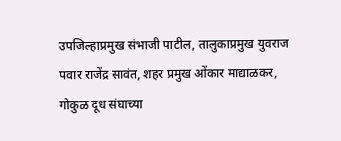उपजिल्हाप्रमुख संभाजी पाटील, तालुकाप्रमुख युवराज पवार राजेंद्र सावंत, शहर प्रमुख ओंकार माद्याळकर, गोकुळ दूध संघाच्या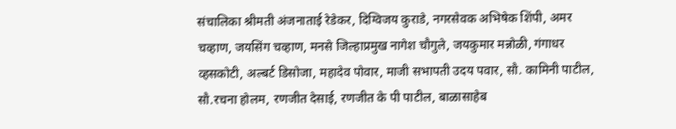संचालिका श्रीमती अंजनाताई रेडेकर, दिग्विजय कुराडे, नगरसेवक अभिषेक शिंपी, अमर चव्हाण, जयसिंग चव्हाण, मनसे जिल्हाप्रमुख नागेश चौगुले, जयकुमार मन्नोळी, गंगाधर व्हसकोटी, अल्बर्ट डिसोजा, महादेव पोवार, माजी सभापती उदय पवार, सौ. कामिनी पाटील, सौ.रचना होलम, रणजीत देसाई, रणजीत के पी पाटील, बाळासाहेब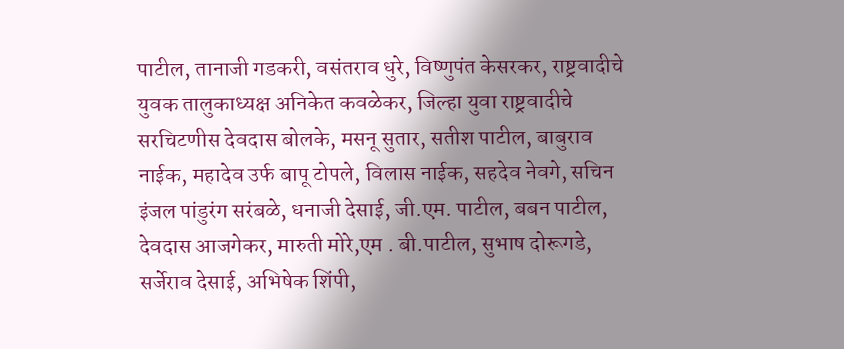पाटील, तानाजी गडकरी, वसंतराव धुरे, विष्णुपंत केसरकर, राष्ट्रवादीचे युवक तालुकाध्यक्ष अनिकेत कवळेकर, जिल्हा युवा राष्ट्रवादीचे सरचिटणीस देवदास बोलके, मसनू सुतार, सतीश पाटील, बाबुराव नाईक, महादेव उर्फ बापू टोपले, विलास नाईक, सहदेव नेवगे, सचिन इंजल पांडुरंग सरंबळे, धनाजी देसाई, जी.एम. पाटील, बबन पाटील, देवदास आजगेकर, मारुती मोरे,एम . बी.पाटील, सुभाष दोरूगडे, सर्जेराव देसाई, अभिषेक शिंपी,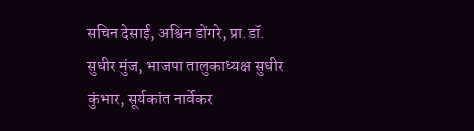सचिन देसाई, अश्विन डोंगरे, प्रा.डॉ. सुधीर मुंज, भाजपा तालुकाध्यक्ष सुधीर कुंभार, सूर्यकांत नार्वेकर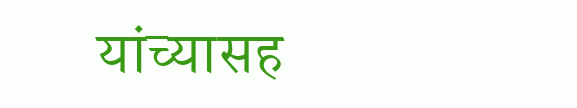यांच्यासह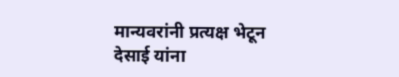मान्यवरांनी प्रत्यक्ष भेटून देसाई यांना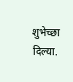शुभेच्छा दिल्या.